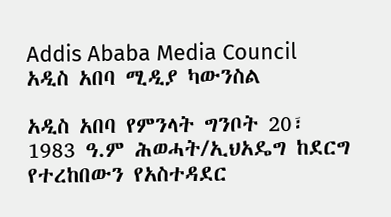Addis Ababa Media Council አዲስ አበባ ሚዲያ ካውንስል

አዲስ አበባ የምንላት ግንቦት 20፣ 1983 ዓ.ም ሕወሓት/ኢህአዴግ ከደርግ የተረከበውን የአስተዳደር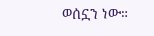ወሰኗን ነው።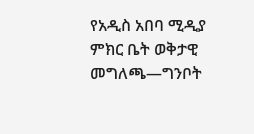የአዲስ አበባ ሚዲያ ምክር ቤት ወቅታዊ መግለጫ—ግንቦት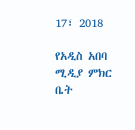17፣ 2018

የአዲስ አበባ ሚዲያ ምክር ቤት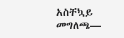አስቸኳይ መግለጫ—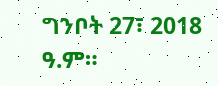ግንቦት 27፣ 2018 ዓ.ም።